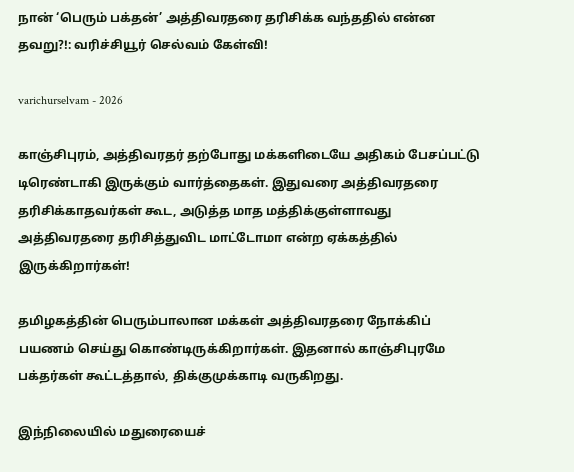நான் ‘பெரும் பக்தன்’ அத்திவரதரை தரிசிக்க வந்ததில் என்ன தவறு?!: வரிச்சியூர் செல்வம் கேள்வி!

varichurselvam - 2026

காஞ்சிபுரம், அத்திவரதர் தற்போது மக்களிடையே அதிகம் பேசப்பட்டு டிரெண்டாகி இருக்கும் வார்த்தைகள். இதுவரை அத்திவரதரை தரிசிக்காதவர்கள் கூட, அடுத்த மாத மத்திக்குள்ளாவது அத்திவரதரை தரிசித்துவிட மாட்டோமா என்ற ஏக்கத்தில் இருக்கிறார்கள்!

தமிழகத்தின் பெரும்பாலான மக்கள் அத்திவரதரை நோக்கிப் பயணம் செய்து கொண்டிருக்கிறார்கள். இதனால் காஞ்சிபுரமே பக்தர்கள் கூட்டத்தால், திக்குமுக்காடி வருகிறது.

இந்நிலையில் மதுரையைச்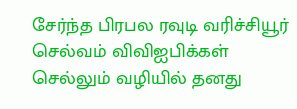சேர்ந்த பிரபல ரவுடி வரிச்சியூர் செல்வம் விவிஐபிக்கள் செல்லும் வழியில் தனது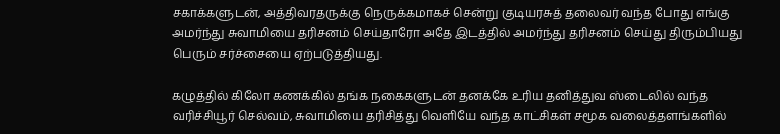சகாக்களுடன், அத்திவரதருக்கு நெருக்கமாகச் சென்று குடியரசுத் தலைவர் வந்த போது எங்கு அமர்ந்து சுவாமியை தரிசனம் செய்தாரோ அதே இடத்தில் அமர்ந்து தரிசனம் செய்து திரும்பியது பெரும் சர்ச்சையை ஏற்படுத்தியது.

கழுத்தில் கிலோ கணக்கில் தங்க நகைகளுடன் தனக்கே உரிய தனித்துவ ஸ்டைலில் வந்த வரிச்சியூர் செல்வம், சுவாமியை தரிசித்து வெளியே வந்த காட்சிகள் சமூக வலைத்தளங்களில்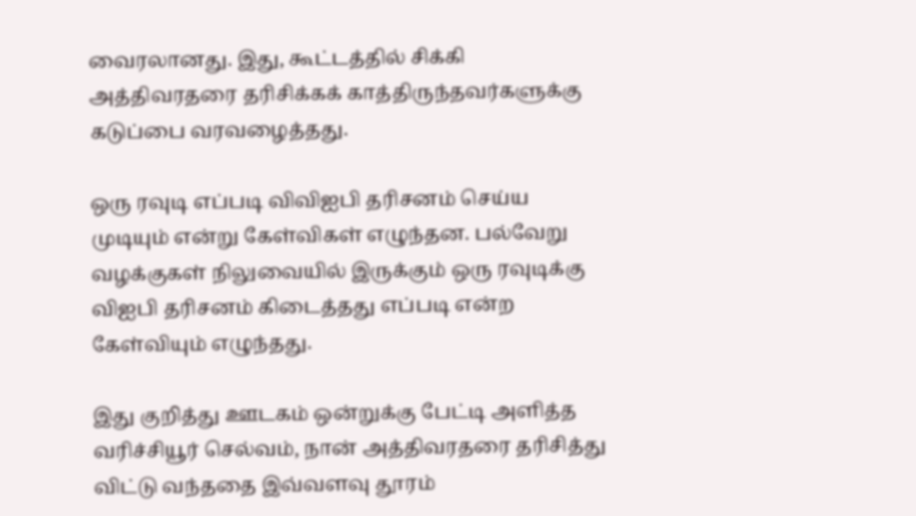வைரலானது. இது, கூட்டத்தில் சிக்கி அத்திவரதரை தரிசிக்கக் காத்திருந்தவர்களுக்கு கடுப்பை வரவழைத்தது.

ஒரு ரவுடி எப்படி விவிஐபி தரிசனம் செய்ய முடியும் என்று கேள்விகள் எழுந்தன. பல்வேறு வழக்குகள் நிலுவையில் இருக்கும் ஒரு ரவுடிக்கு விஐபி தரிசனம் கிடைத்தது எப்படி என்ற கேள்வியும் எழுந்தது.

இது குறித்து ஊடகம் ஒன்றுக்கு பேட்டி அளித்த வரிச்சியூர் செல்வம், நான் அத்திவரதரை தரிசித்து விட்டு வந்ததை இவ்வளவு தூரம்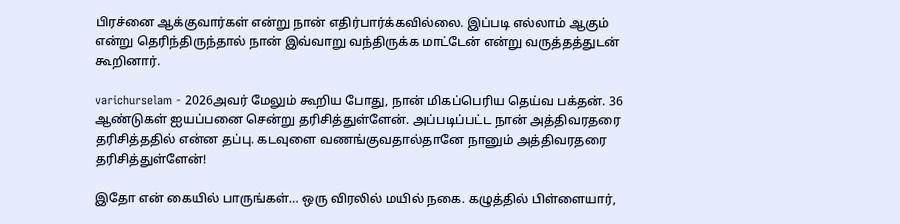பிரச்னை ஆக்குவார்கள் என்று நான் எதிர்பார்க்கவில்லை. இப்படி எல்லாம் ஆகும் என்று தெரிந்திருந்தால் நான் இவ்வாறு வந்திருக்க மாட்டேன் என்று வருத்தத்துடன் கூறினார்.

varichurselam - 2026அவர் மேலும் கூறிய போது, நான் மிகப்பெரிய தெய்வ பக்தன். 36 ஆண்டுகள் ஐயப்பனை சென்று தரிசித்துள்ளேன். அப்படிப்பட்ட நான் அத்திவரதரை தரிசித்ததில் என்ன தப்பு. கடவுளை வணங்குவதால்தானே நானும் அத்திவரதரை தரிசித்துள்ளேன்!

இதோ என் கையில் பாருங்கள்… ஒரு விரலில் மயில் நகை. கழுத்தில் பிள்ளையார்,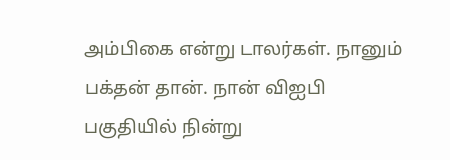அம்பிகை என்று டாலர்கள். நானும் பக்தன் தான். நான் விஐபி  பகுதியில் நின்று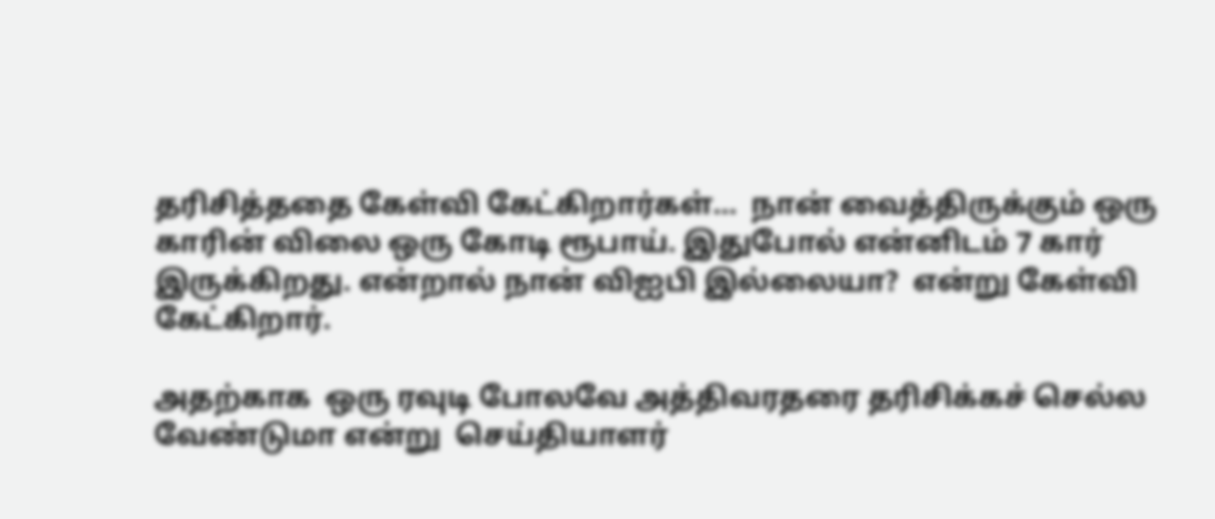தரிசித்ததை கேள்வி கேட்கிறார்கள்…  நான் வைத்திருக்கும் ஒரு காரின் விலை ஒரு கோடி ரூபாய். இதுபோல் என்னிடம் 7 கார் இருக்கிறது. என்றால் நான் விஐபி இல்லையா?  என்று கேள்வி கேட்கிறார்.

அதற்காக  ஒரு ரவுடி போலவே அத்திவரதரை தரிசிக்கச் செல்ல வேண்டுமா என்று  செய்தியாளர்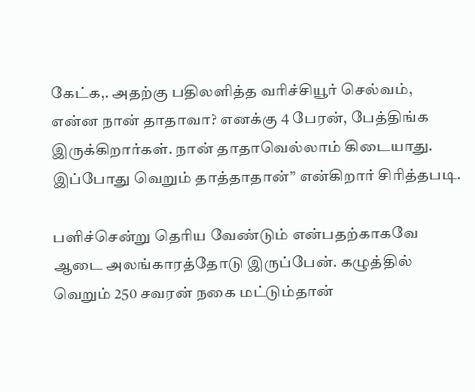கேட்க,. அதற்கு பதிலளித்த வரிச்சியூர் செல்வம்,  என்ன நான் தாதாவா? எனக்கு 4 பேரன், பேத்திங்க இருக்கிறார்கள். நான் தாதாவெல்லாம் கிடையாது. இப்போது வெறும் தாத்தாதான்” என்கிறார் சிரித்தபடி.

பளிச்சென்று தெரிய வேண்டும் என்பதற்காகவே ஆடை அலங்காரத்தோடு இருப்பேன். கழுத்தில் வெறும் 250 சவரன் நகை மட்டும்தான்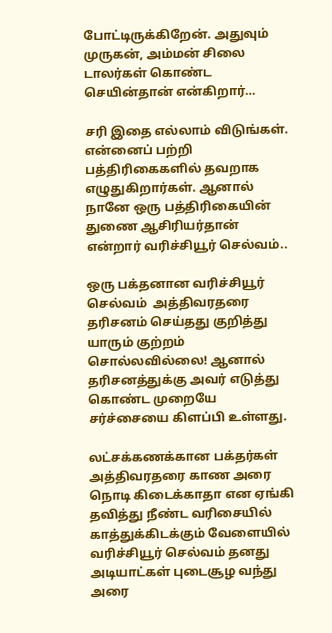போட்டிருக்கிறேன். அதுவும் முருகன், அம்மன் சிலை டாலர்கள் கொண்ட செயின்தான் என்கிறார்…

சரி இதை எல்லாம் விடுங்கள். என்னைப் பற்றி பத்திரிகைகளில் தவறாக எழுதுகிறார்கள். ஆனால் நானே ஒரு பத்திரிகையின் துணை ஆசிரியர்தான் என்றார் வரிச்சியூர் செல்வம்..

ஒரு பக்தனான வரிச்சியூர் செல்வம்  அத்திவரதரை தரிசனம் செய்தது குறித்து யாரும் குற்றம் சொல்லவில்லை! ஆனால் தரிசனத்துக்கு அவர் எடுத்து கொண்ட முறையே சர்ச்சையை கிளப்பி உள்ளது.

லட்சக்கணக்கான பக்தர்கள் அத்திவரதரை காண அரை நொடி கிடைக்காதா என ஏங்கி தவித்து நீண்ட வரிசையில் காத்துக்கிடக்கும் வேளையில் வரிச்சியூர் செல்வம் தனது அடியாட்கள் புடைசூழ வந்து அரை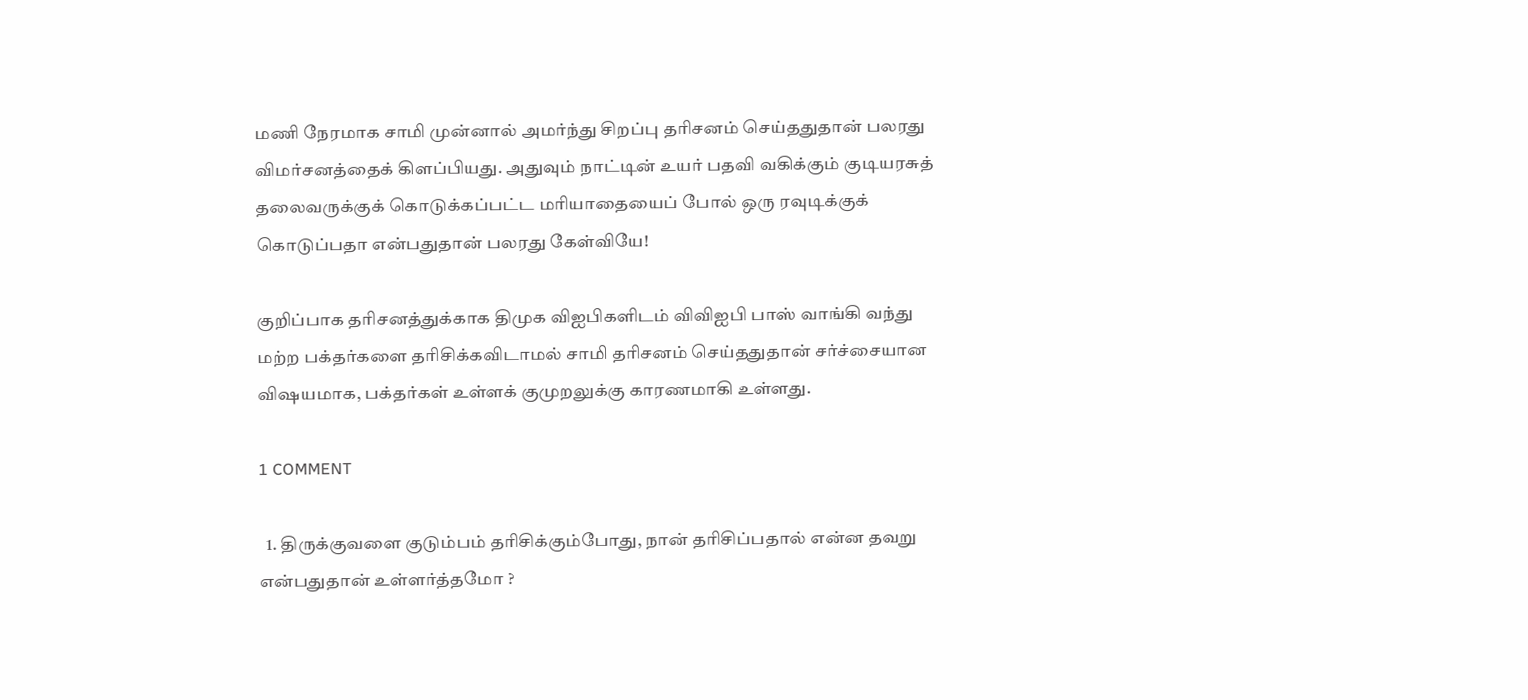மணி நேரமாக சாமி முன்னால் அமர்ந்து சிறப்பு தரிசனம் செய்ததுதான் பலரது விமர்சனத்தைக் கிளப்பியது. அதுவும் நாட்டின் உயர் பதவி வகிக்கும் குடியரசுத் தலைவருக்குக் கொடுக்கப்பட்ட மரியாதையைப் போல் ஒரு ரவுடிக்குக் கொடுப்பதா என்பதுதான் பலரது கேள்வியே!

குறிப்பாக தரிசனத்துக்காக திமுக விஐபிகளிடம் விவிஐபி பாஸ் வாங்கி வந்து மற்ற பக்தர்களை தரிசிக்கவிடாமல் சாமி தரிசனம் செய்ததுதான் சர்ச்சையான விஷயமாக, பக்தர்கள் உள்ளக் குமுறலுக்கு காரணமாகி உள்ளது.

1 COMMENT

  1. திருக்குவளை குடும்பம் தரிசிக்கும்போது, நான் தரிசிப்பதால் என்ன தவறு என்பதுதான் உள்ளர்த்தமோ ?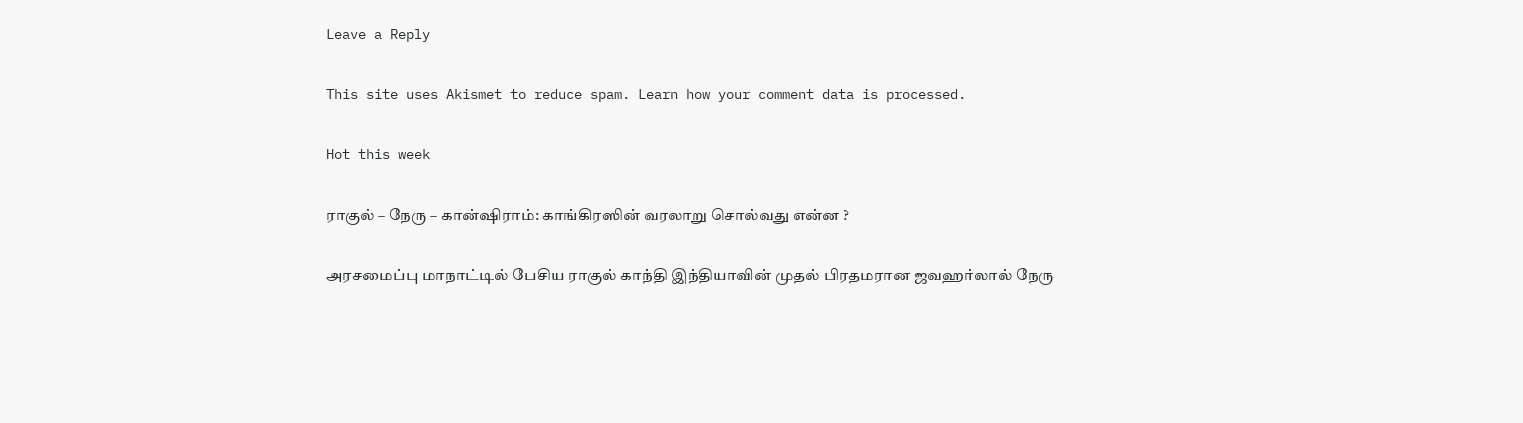Leave a Reply

This site uses Akismet to reduce spam. Learn how your comment data is processed.

Hot this week

ராகுல் – நேரு – கான்ஷிராம்: காங்கிரஸின் வரலாறு சொல்வது என்ன ?

அரசமைப்பு மாநாட்டில் பேசிய ராகுல் காந்தி இந்தியாவின் முதல் பிரதமரான ஜவஹர்லால் நேரு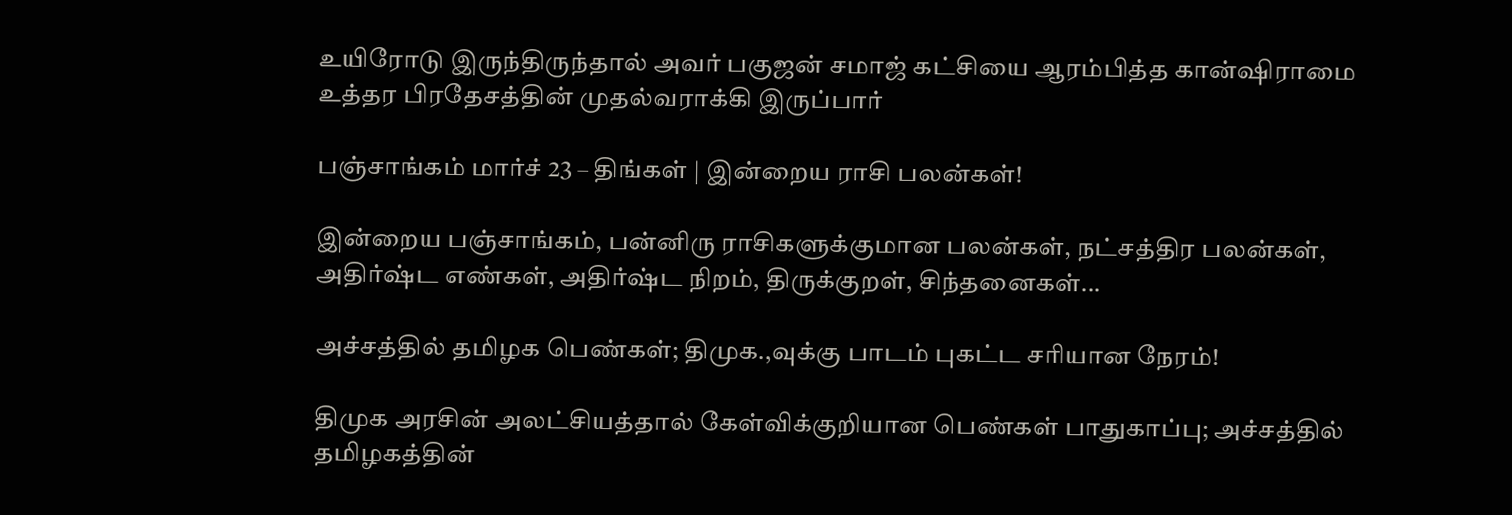உயிரோடு இருந்திருந்தால் அவர் பகுஜன் சமாஜ் கட்சியை ஆரம்பித்த கான்ஷிராமை உத்தர பிரதேசத்தின் முதல்வராக்கி இருப்பார்

பஞ்சாங்கம் மார்ச் 23 – திங்கள் | இன்றைய ராசி பலன்கள்!

இன்றைய பஞ்சாங்கம், பன்னிரு ராசிகளுக்குமான பலன்கள், நட்சத்திர பலன்கள், அதிர்ஷ்ட எண்கள், அதிர்ஷ்ட நிறம், திருக்குறள், சிந்தனைகள்...

அச்சத்தில் தமிழக பெண்கள்; திமுக.,வுக்கு பாடம் புகட்ட சரியான நேரம்!

திமுக அரசின் அலட்சியத்தால் கேள்விக்குறியான பெண்கள் பாதுகாப்பு; அச்சத்தில் தமிழகத்தின்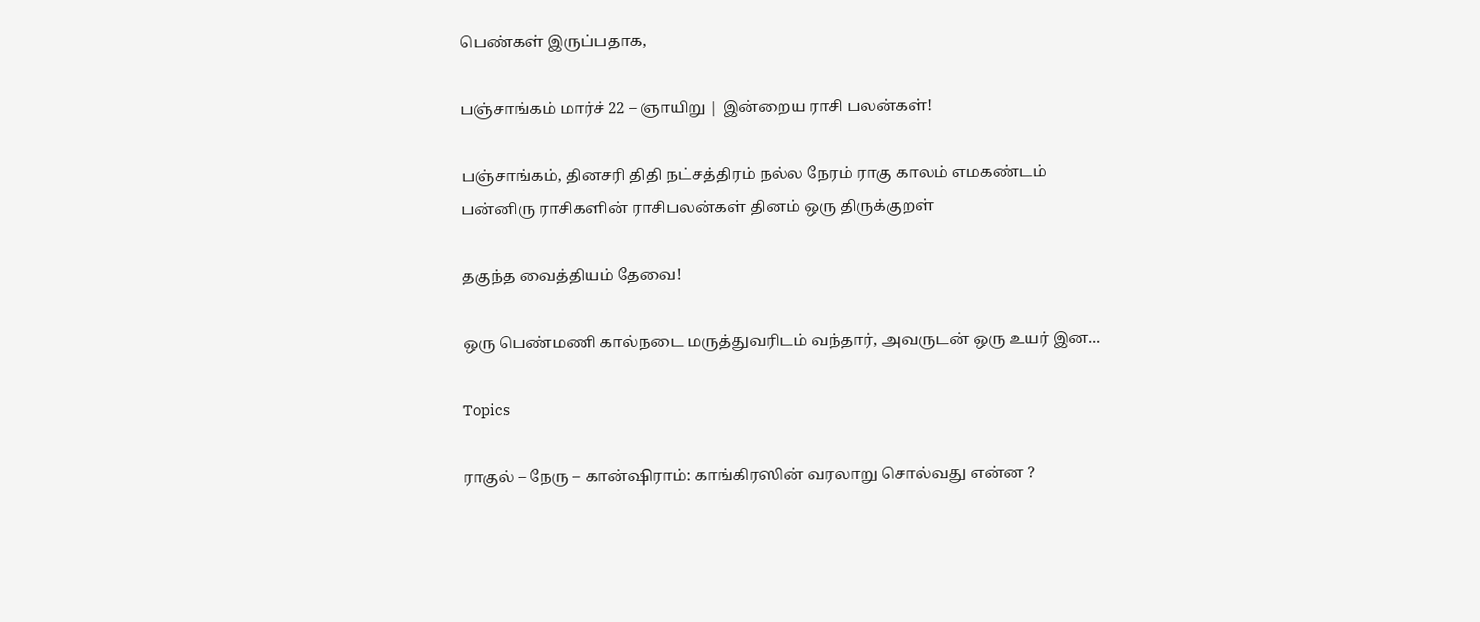பெண்கள் இருப்பதாக,

பஞ்சாங்கம் மார்ச் 22 – ஞாயிறு | இன்றைய ராசி பலன்கள்!

பஞ்சாங்கம், தினசரி திதி நட்சத்திரம் நல்ல நேரம் ராகு காலம் எமகண்டம் பன்னிரு ராசிகளின் ராசிபலன்கள் தினம் ஒரு திருக்குறள்

தகுந்த வைத்தியம் தேவை!

ஒரு பெண்மணி கால்நடை மருத்துவரிடம் வந்தார், அவருடன் ஒரு உயர் இன...

Topics

ராகுல் – நேரு – கான்ஷிராம்: காங்கிரஸின் வரலாறு சொல்வது என்ன ?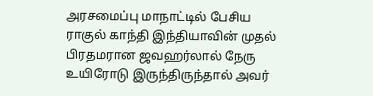அரசமைப்பு மாநாட்டில் பேசிய ராகுல் காந்தி இந்தியாவின் முதல் பிரதமரான ஜவஹர்லால் நேரு உயிரோடு இருந்திருந்தால் அவர்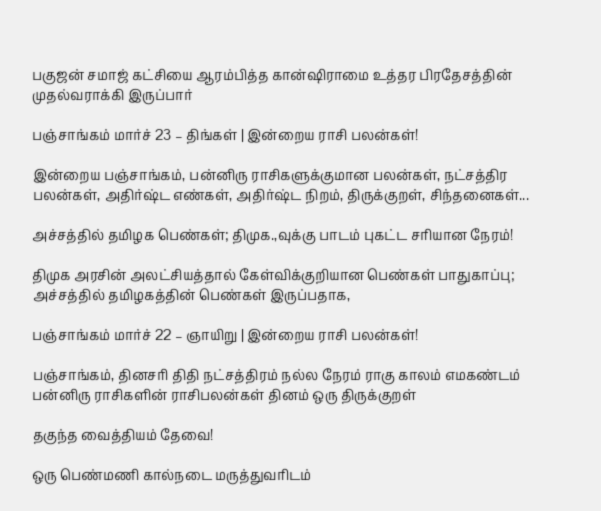பகுஜன் சமாஜ் கட்சியை ஆரம்பித்த கான்ஷிராமை உத்தர பிரதேசத்தின் முதல்வராக்கி இருப்பார்

பஞ்சாங்கம் மார்ச் 23 – திங்கள் | இன்றைய ராசி பலன்கள்!

இன்றைய பஞ்சாங்கம், பன்னிரு ராசிகளுக்குமான பலன்கள், நட்சத்திர பலன்கள், அதிர்ஷ்ட எண்கள், அதிர்ஷ்ட நிறம், திருக்குறள், சிந்தனைகள்...

அச்சத்தில் தமிழக பெண்கள்; திமுக.,வுக்கு பாடம் புகட்ட சரியான நேரம்!

திமுக அரசின் அலட்சியத்தால் கேள்விக்குறியான பெண்கள் பாதுகாப்பு; அச்சத்தில் தமிழகத்தின் பெண்கள் இருப்பதாக,

பஞ்சாங்கம் மார்ச் 22 – ஞாயிறு | இன்றைய ராசி பலன்கள்!

பஞ்சாங்கம், தினசரி திதி நட்சத்திரம் நல்ல நேரம் ராகு காலம் எமகண்டம் பன்னிரு ராசிகளின் ராசிபலன்கள் தினம் ஒரு திருக்குறள்

தகுந்த வைத்தியம் தேவை!

ஒரு பெண்மணி கால்நடை மருத்துவரிடம்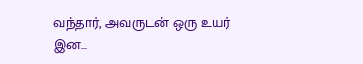வந்தார், அவருடன் ஒரு உயர் இன...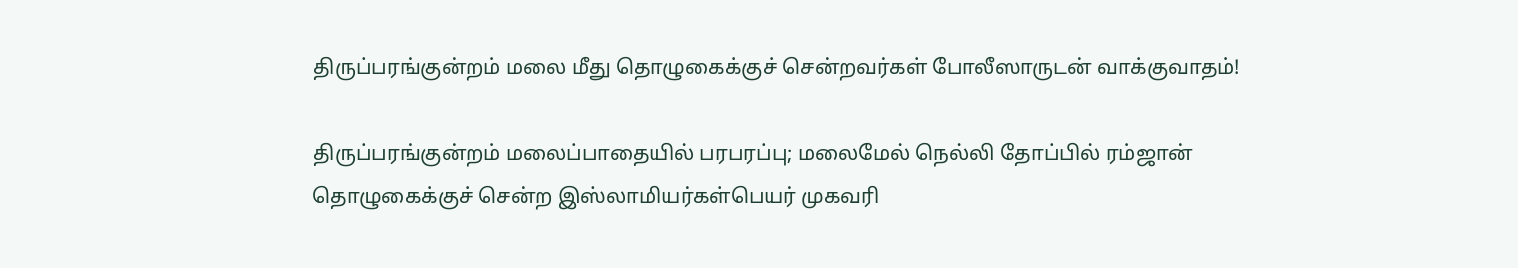திருப்பரங்குன்றம் மலை மீது தொழுகைக்குச் சென்றவர்கள் போலீஸாருடன் வாக்குவாதம்!

திருப்பரங்குன்றம் மலைப்பாதையில் பரபரப்பு; மலைமேல் நெல்லி தோப்பில் ரம்ஜான் தொழுகைக்குச் சென்ற இஸ்லாமியர்கள்பெயர் முகவரி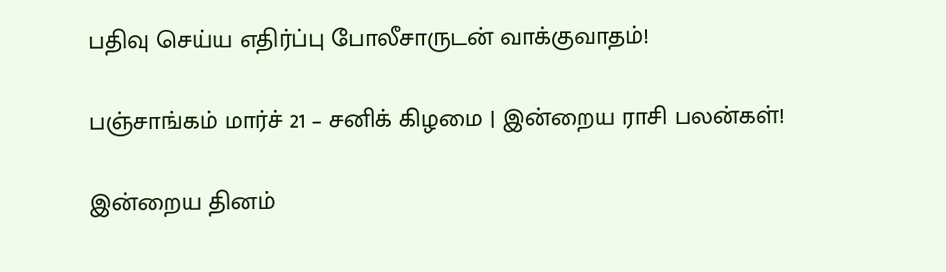பதிவு செய்ய எதிர்ப்பு போலீசாருடன் வாக்குவாதம்!

பஞ்சாங்கம் மார்ச் 21 – சனிக் கிழமை | இன்றைய ராசி பலன்கள்!

இன்றைய தினம்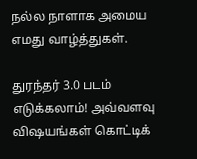நல்ல நாளாக அமைய எமது வாழ்த்துகள்.

துரந்தர் 3.0 படம் எடுக்கலாம்! அவ்வளவு விஷயங்கள் கொட்டிக்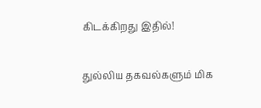கிடக்கிறது இதில்!

துல்லிய தகவல்களும் மிக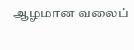ஆழமான வலைப்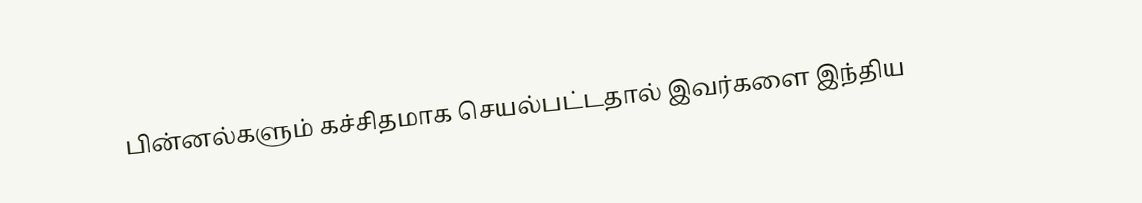பின்னல்களும் கச்சிதமாக செயல்பட்டதால் இவர்களை இந்திய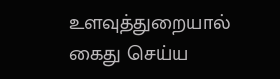உளவுத்துறையால் கைது செய்ய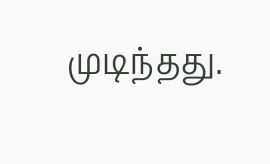முடிந்தது.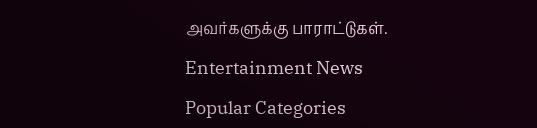அவர்களுக்கு பாராட்டுகள்.

Entertainment News

Popular Categories